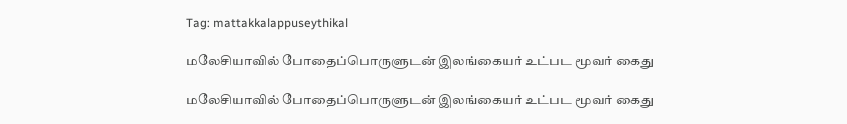Tag: mattakkalappuseythikal

மலேசியாவில் போதைப்பொருளுடன் இலங்கையர் உட்பட மூவர் கைது

மலேசியாவில் போதைப்பொருளுடன் இலங்கையர் உட்பட மூவர் கைது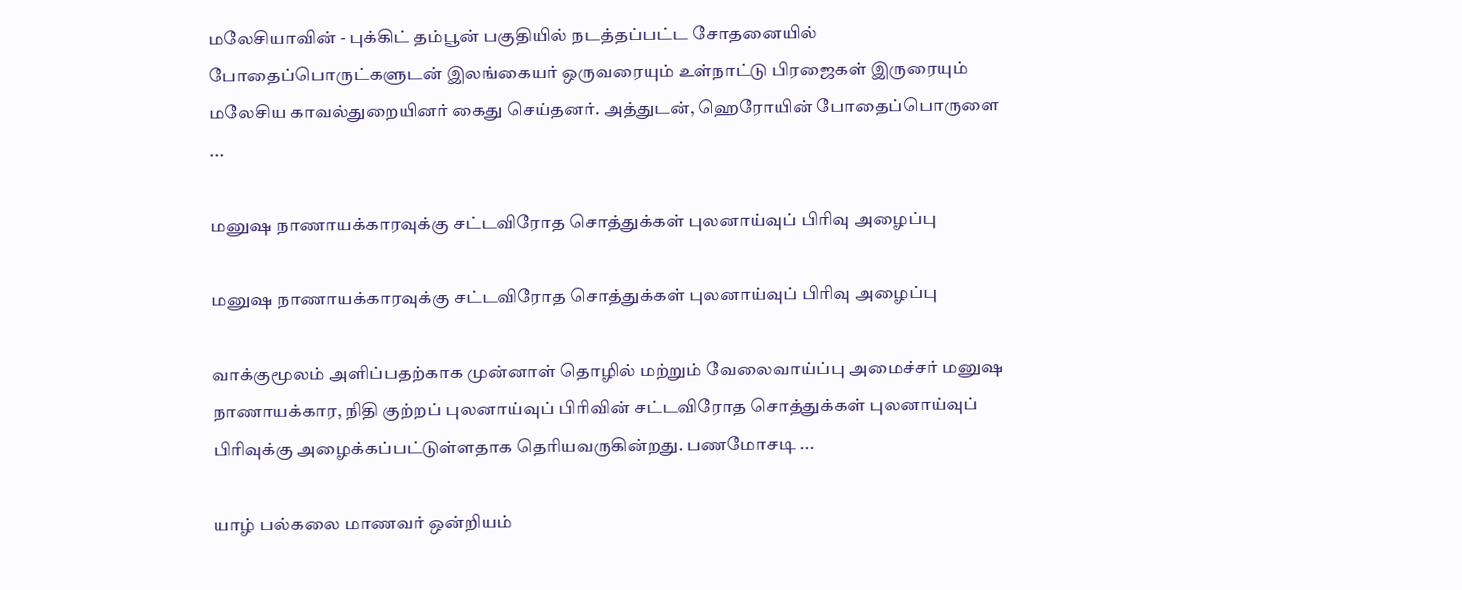மலேசியாவின் - புக்கிட் தம்பூன் பகுதியில் நடத்தப்பட்ட சோதனையில் போதைப்பொருட்களுடன் இலங்கையர் ஒருவரையும் உள்நாட்டு பிரஜைகள் இருரையும் மலேசிய காவல்துறையினர் கைது செய்தனர். அத்துடன், ஹெரோயின் போதைப்பொருளை ...

மனுஷ நாணாயக்காரவுக்கு சட்டவிரோத சொத்துக்கள் புலனாய்வுப் பிரிவு அழைப்பு

மனுஷ நாணாயக்காரவுக்கு சட்டவிரோத சொத்துக்கள் புலனாய்வுப் பிரிவு அழைப்பு

வாக்குமூலம் அளிப்பதற்காக முன்னாள் தொழில் மற்றும் வேலைவாய்ப்பு அமைச்சர் மனுஷ நாணாயக்கார, நிதி குற்றப் புலனாய்வுப் பிரிவின் சட்டவிரோத சொத்துக்கள் புலனாய்வுப் பிரிவுக்கு அழைக்கப்பட்டுள்ளதாக தெரியவருகின்றது. பணமோசடி ...

யாழ் பல்கலை மாணவர் ஒன்றியம்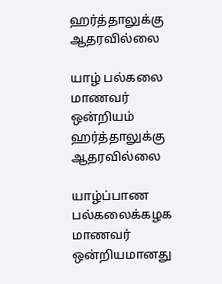ஹர்த்தாலுக்கு ஆதரவில்லை

யாழ் பல்கலை மாணவர் ஒன்றியம் ஹர்த்தாலுக்கு ஆதரவில்லை

யாழ்ப்பாண பல்கலைக்கழக மாணவர் ஒன்றியமானது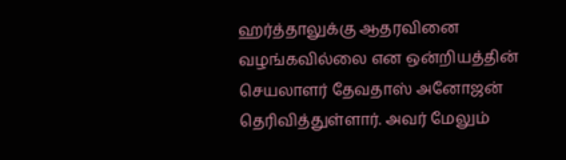ஹர்த்தாலுக்கு ஆதரவினை வழங்கவில்லை என ஒன்றியத்தின் செயலாளர் தேவதாஸ் அனோஜன் தெரிவித்துள்ளார். அவர் மேலும்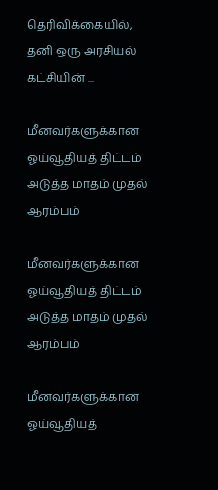தெரிவிக்கையில், தனி ஒரு அரசியல் கட்சியின் ...

மீனவர்களுக்கான ஓய்வூதியத் திட்டம் அடுத்த மாதம் முதல் ஆரம்பம்

மீனவர்களுக்கான ஓய்வூதியத் திட்டம் அடுத்த மாதம் முதல் ஆரம்பம்

மீனவர்களுக்கான ஓய்வூதியத்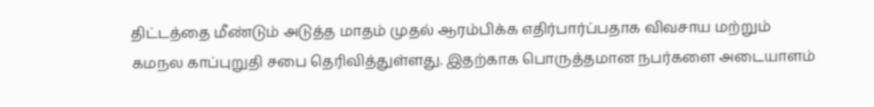திட்டத்தை மீண்டும் அடுத்த மாதம் முதல் ஆரம்பிக்க எதிர்பார்ப்பதாக விவசாய மற்றும் கமநல காப்புறுதி சபை தெரிவித்துள்ளது. இதற்காக பொருத்தமான நபர்களை அடையாளம்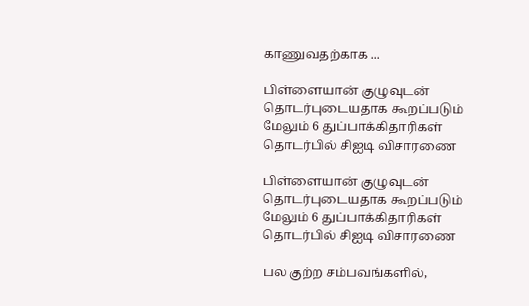காணுவதற்காக ...

பிள்ளையான் குழுவுடன் தொடர்புடையதாக கூறப்படும் மேலும் 6 துப்பாக்கிதாரிகள் தொடர்பில் சிஐடி விசாரணை

பிள்ளையான் குழுவுடன் தொடர்புடையதாக கூறப்படும் மேலும் 6 துப்பாக்கிதாரிகள் தொடர்பில் சிஐடி விசாரணை

பல குற்ற சம்பவங்களில்,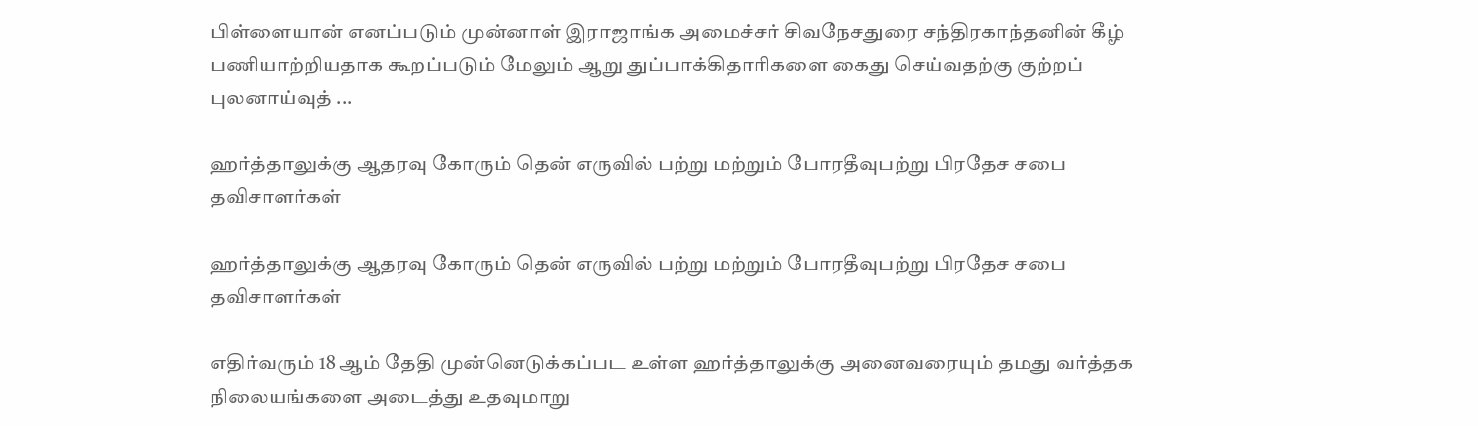பிள்ளையான் எனப்படும் முன்னாள் இராஜாங்க அமைச்சர் சிவநேசதுரை சந்திரகாந்தனின் கீழ் பணியாற்றியதாக கூறப்படும் மேலும் ஆறு துப்பாக்கிதாரிகளை கைது செய்வதற்கு குற்றப் புலனாய்வுத் ...

ஹர்த்தாலுக்கு ஆதரவு கோரும் தென் எருவில் பற்று மற்றும் போரதீவுபற்று பிரதேச சபை தவிசாளர்கள்

ஹர்த்தாலுக்கு ஆதரவு கோரும் தென் எருவில் பற்று மற்றும் போரதீவுபற்று பிரதேச சபை தவிசாளர்கள்

எதிர்வரும் 18 ஆம் தேதி முன்னெடுக்கப்பட உள்ள ஹர்த்தாலுக்கு அனைவரையும் தமது வர்த்தக நிலையங்களை அடைத்து உதவுமாறு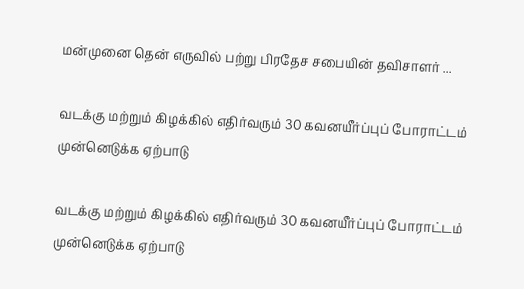மன்முனை தென் எருவில் பற்று பிரதேச சபையின் தவிசாளர் ...

வடக்கு மற்றும் கிழக்கில் எதிர்வரும் 30 கவனயீர்ப்புப் போராட்டம் முன்னெடுக்க ஏற்பாடு

வடக்கு மற்றும் கிழக்கில் எதிர்வரும் 30 கவனயீர்ப்புப் போராட்டம் முன்னெடுக்க ஏற்பாடு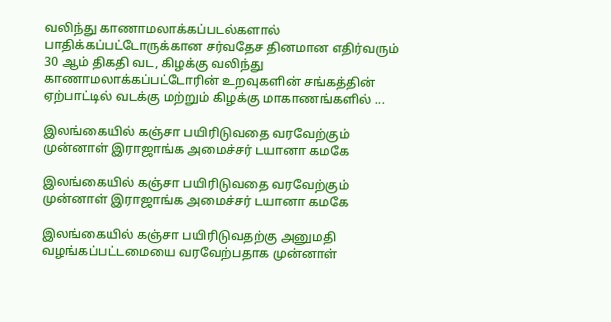வலிந்து காணாமலாக்கப்படல்களால் பாதிக்கப்பட்டோருக்கான சர்வதேச தினமான எதிர்வரும் 30 ஆம் திகதி வட, கிழக்கு வலிந்து காணாமலாக்கப்பட்டோரின் உறவுகளின் சங்கத்தின் ஏற்பாட்டில் வடக்கு மற்றும் கிழக்கு மாகாணங்களில் ...

இலங்கையில் கஞ்சா பயிரிடுவதை வரவேற்கும் முன்னாள் இராஜாங்க அமைச்சர் டயானா கமகே

இலங்கையில் கஞ்சா பயிரிடுவதை வரவேற்கும் முன்னாள் இராஜாங்க அமைச்சர் டயானா கமகே

இலங்கையில் கஞ்சா பயிரிடுவதற்கு அனுமதி வழங்கப்பட்டமையை வரவேற்பதாக முன்னாள்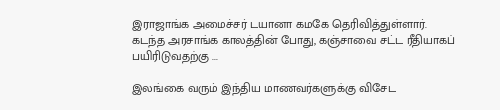இராஜாங்க அமைச்சர் டயானா கமகே தெரிவித்துள்ளார். கடந்த அரசாங்க காலத்தின் போது, கஞ்சாவை சட்ட ரீதியாகப் பயிரிடுவதற்கு ...

இலங்கை வரும் இந்திய மாணவர்களுக்கு விசேட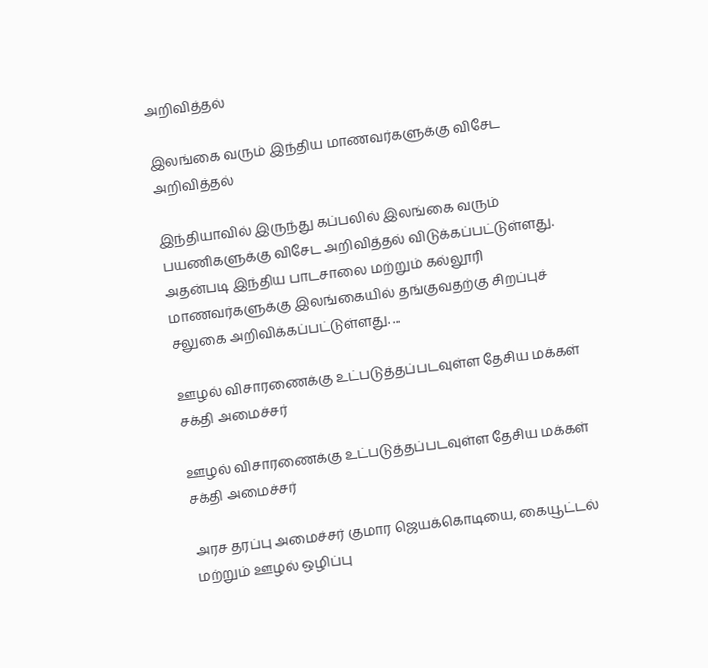அறிவித்தல்

இலங்கை வரும் இந்திய மாணவர்களுக்கு விசேட அறிவித்தல்

இந்தியாவில் இருந்து கப்பலில் இலங்கை வரும் பயணிகளுக்கு விசேட அறிவித்தல் விடுக்கப்பட்டுள்ளது. அதன்படி இந்திய பாடசாலை மற்றும் கல்லூரி மாணவர்களுக்கு இலங்கையில் தங்குவதற்கு சிறப்புச் சலுகை அறிவிக்கப்பட்டுள்ளது. ...

ஊழல் விசாரணைக்கு உட்படுத்தப்படவுள்ள தேசிய மக்கள் சக்தி அமைச்சர்

ஊழல் விசாரணைக்கு உட்படுத்தப்படவுள்ள தேசிய மக்கள் சக்தி அமைச்சர்

அரச தரப்பு அமைச்சர் குமார ஜெயக்கொடியை, கையூட்டல் மற்றும் ஊழல் ஒழிப்பு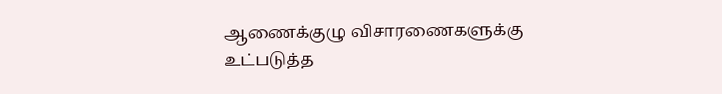ஆணைக்குழு விசாரணைகளுக்கு உட்படுத்த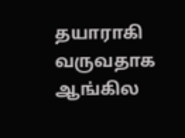தயாராகி வருவதாக ஆங்கில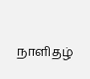நாளிதழ்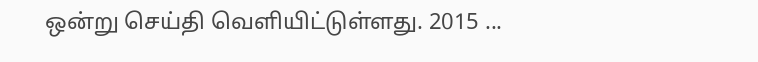ஒன்று செய்தி வெளியிட்டுள்ளது. 2015 ...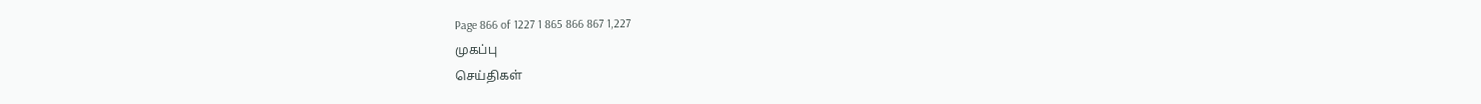Page 866 of 1227 1 865 866 867 1,227
முகப்பு
செய்திகள்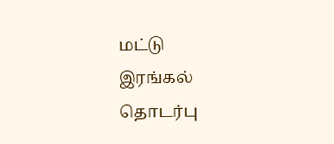மட்டு
இரங்கல்
தொடர்பு